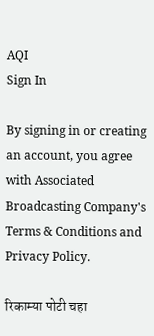AQI
Sign In

By signing in or creating an account, you agree with Associated Broadcasting Company's Terms & Conditions and Privacy Policy.

रिकाम्या पोटी चहा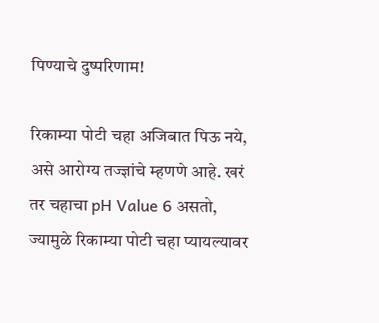पिण्याचे दुष्परिणाम!

रिकाम्या पोटी चहा अजिबात पिऊ नये, असे आरोग्य तज्ज्ञांचे म्हणणे आहे. खरं तर चहाचा pH Value 6 असतो, ज्यामुळे रिकाम्या पोटी चहा प्यायल्यावर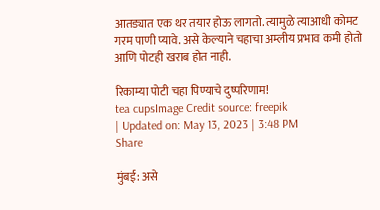आतड्यात एक थर तयार होऊ लागतो. त्यामुळे त्याआधी कोमट गरम पाणी प्यावे. असे केल्याने चहाचा अम्लीय प्रभाव कमी होतो आणि पोटही खराब होत नाही.

रिकाम्या पोटी चहा पिण्याचे दुष्परिणाम!
tea cupsImage Credit source: freepik
| Updated on: May 13, 2023 | 3:48 PM
Share

मुंबई: असे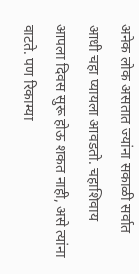अनेक लोक असतात ज्यांना सकाळी सर्वात आधी चहा प्यायला आवडतो. चहाशिवाय आपला दिवस सुरू होऊ शकत नाही, असे त्यांना वाटते. पण रिकाम्या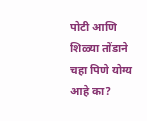पोटी आणि शिळ्या तोंडाने चहा पिणे योग्य आहे का?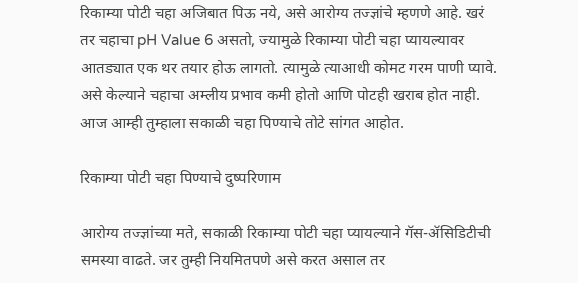रिकाम्या पोटी चहा अजिबात पिऊ नये, असे आरोग्य तज्ज्ञांचे म्हणणे आहे. खरं तर चहाचा pH Value 6 असतो, ज्यामुळे रिकाम्या पोटी चहा प्यायल्यावर आतड्यात एक थर तयार होऊ लागतो. त्यामुळे त्याआधी कोमट गरम पाणी प्यावे. असे केल्याने चहाचा अम्लीय प्रभाव कमी होतो आणि पोटही खराब होत नाही. आज आम्ही तुम्हाला सकाळी चहा पिण्याचे तोटे सांगत आहोत.

रिकाम्या पोटी चहा पिण्याचे दुष्परिणाम

आरोग्य तज्ज्ञांच्या मते, सकाळी रिकाम्या पोटी चहा प्यायल्याने गॅस-ॲसिडिटीची समस्या वाढते. जर तुम्ही नियमितपणे असे करत असाल तर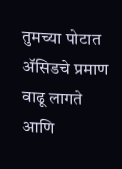तुमच्या पोटात ॲसिडचे प्रमाण वाढू लागते आणि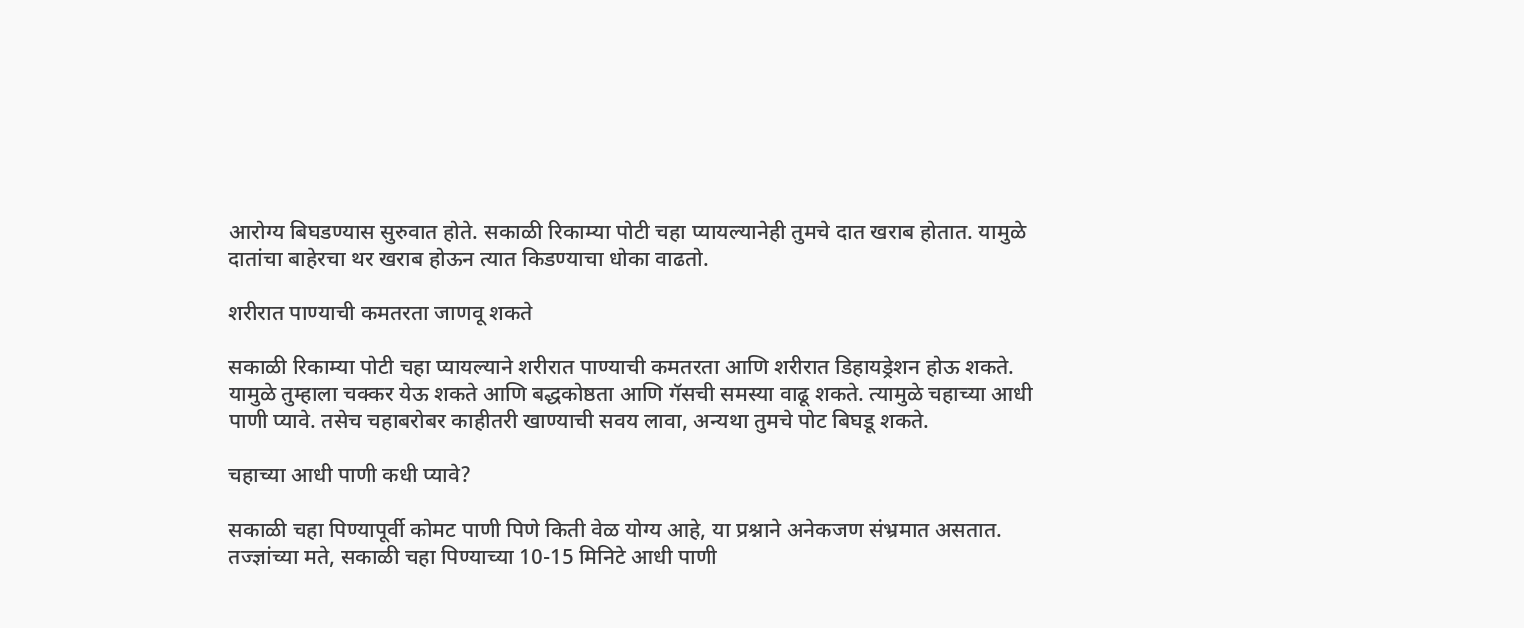आरोग्य बिघडण्यास सुरुवात होते. सकाळी रिकाम्या पोटी चहा प्यायल्यानेही तुमचे दात खराब होतात. यामुळे दातांचा बाहेरचा थर खराब होऊन त्यात किडण्याचा धोका वाढतो.

शरीरात पाण्याची कमतरता जाणवू शकते

सकाळी रिकाम्या पोटी चहा प्यायल्याने शरीरात पाण्याची कमतरता आणि शरीरात डिहायड्रेशन होऊ शकते. यामुळे तुम्हाला चक्कर येऊ शकते आणि बद्धकोष्ठता आणि गॅसची समस्या वाढू शकते. त्यामुळे चहाच्या आधी पाणी प्यावे. तसेच चहाबरोबर काहीतरी खाण्याची सवय लावा, अन्यथा तुमचे पोट बिघडू शकते.

चहाच्या आधी पाणी कधी प्यावे?

सकाळी चहा पिण्यापूर्वी कोमट पाणी पिणे किती वेळ योग्य आहे, या प्रश्नाने अनेकजण संभ्रमात असतात. तज्ज्ञांच्या मते, सकाळी चहा पिण्याच्या 10-15 मिनिटे आधी पाणी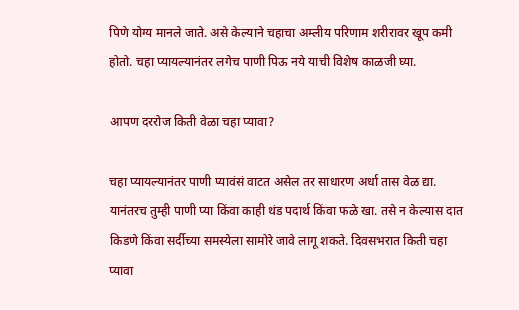पिणे योग्य मानले जाते. असे केल्याने चहाचा अम्लीय परिणाम शरीरावर खूप कमी होतो. चहा प्यायल्यानंतर लगेच पाणी पिऊ नये याची विशेष काळजी घ्या.

आपण दररोज किती वेळा चहा प्यावा?

चहा प्यायल्यानंतर पाणी प्यावंसं वाटत असेल तर साधारण अर्धा तास वेळ द्या. यानंतरच तुम्ही पाणी प्या किंवा काही थंड पदार्थ किंवा फळे खा. तसे न केल्यास दात किडणे किंवा सर्दीच्या समस्येला सामोरे जावे लागू शकते. दिवसभरात किती चहा प्यावा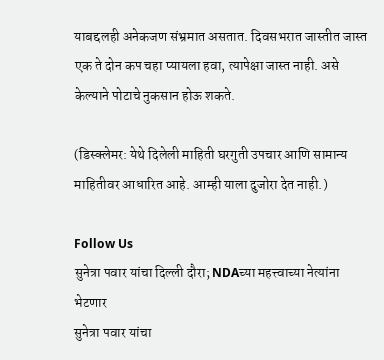याबद्दलही अनेकजण संभ्रमात असतात. दिवसभरात जास्तीत जास्त एक ते दोन कप चहा प्यायला हवा, त्यापेक्षा जास्त नाही. असे केल्याने पोटाचे नुकसान होऊ शकते.

(डिस्क्लेमर: येथे दिलेली माहिती घरगुती उपचार आणि सामान्य माहितीवर आधारित आहे. आम्ही याला दुजोरा देत नाही.)

Follow Us
सुनेत्रा पवार यांचा दिल्ली दौरा; NDAच्या महत्त्वाच्या नेत्यांना भेटणार
सुनेत्रा पवार यांचा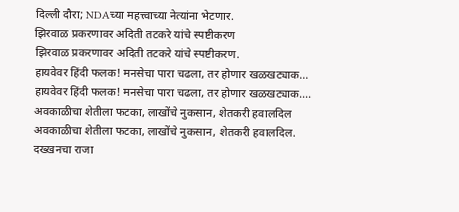दिल्ली दौरा; NDAच्या महत्त्वाच्या नेत्यांना भेटणार.
झिरवाळ प्रकरणावर अदिती तटकरे यांचे स्पष्टीकरण
झिरवाळ प्रकरणावर अदिती तटकरे यांचे स्पष्टीकरण.
हायवेवर हिंदी फलक! मनसेचा पारा चढला, तर होणार खळखट्याक...
हायवेवर हिंदी फलक! मनसेचा पारा चढला, तर होणार खळखट्याक....
अवकाळीचा शेतीला फटका, लाखोंचे नुकसान, शेतकरी हवालदिल
अवकाळीचा शेतीला फटका, लाखोंचे नुकसान, शेतकरी हवालदिल.
दख्खनचा राजा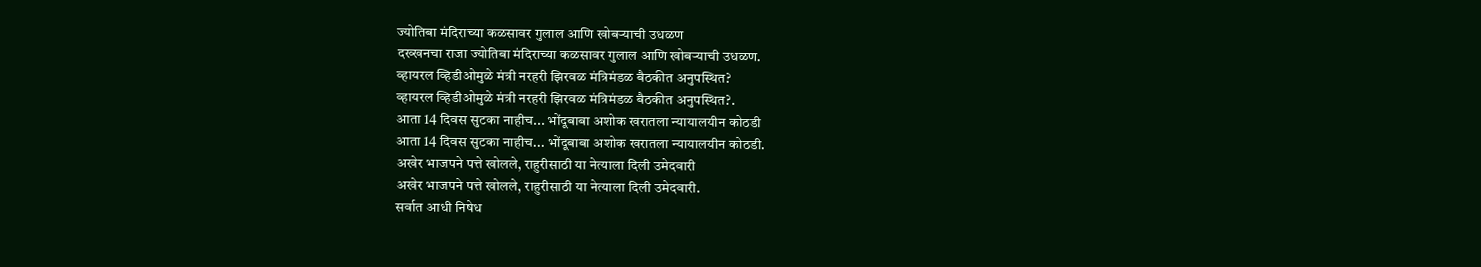ज्योतिबा मंदिराच्या कळसावर गुलाल आणि खोबऱ्याची उधळण
दख्खनचा राजा ज्योतिबा मंदिराच्या कळसावर गुलाल आणि खोबऱ्याची उधळण.
व्हायरल व्हिडीओमुळे मंत्री नरहरी झिरवळ मंत्रिमंडळ बैठकीत अनुपस्थित?
व्हायरल व्हिडीओमुळे मंत्री नरहरी झिरवळ मंत्रिमंडळ बैठकीत अनुपस्थित?.
आता 14 दिवस सुटका नाहीच... भोंदूबाबा अशोक खरातला न्यायालयीन कोठडी
आता 14 दिवस सुटका नाहीच... भोंदूबाबा अशोक खरातला न्यायालयीन कोठडी.
अखेर भाजपने पत्ते खोलले, राहुरीसाठी या नेत्याला दिली उमेदवारी
अखेर भाजपने पत्ते खोलले, राहुरीसाठी या नेत्याला दिली उमेदवारी.
सर्वात आधी निषेध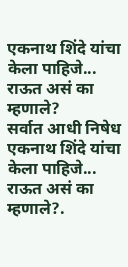एकनाथ शिंदे यांचा केला पाहिजे... राऊत असं का म्हणाले?
सर्वात आधी निषेध एकनाथ शिंदे यांचा केला पाहिजे... राऊत असं का म्हणाले?.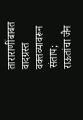ताराराणींबाबत वादग्रस्त वक्तव्यावरून संताप; राऊतांचा जैन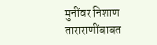मुनींवर निशाण
ताराराणींबाबत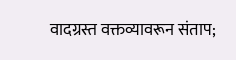वादग्रस्त वक्तव्यावरून संताप;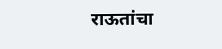राऊतांचा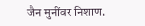जैन मुनींवर निशाण.